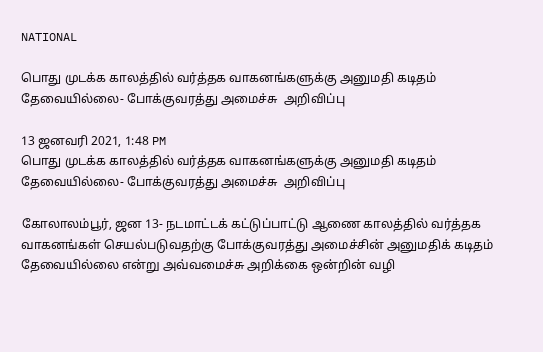NATIONAL

பொது முடக்க காலத்தில் வர்த்தக வாகனங்களுக்கு அனுமதி கடிதம் தேவையில்லை- போக்குவரத்து அமைச்சு  அறிவிப்பு

13 ஜனவரி 2021, 1:48 PM
பொது முடக்க காலத்தில் வர்த்தக வாகனங்களுக்கு அனுமதி கடிதம் தேவையில்லை- போக்குவரத்து அமைச்சு  அறிவிப்பு

கோலாலம்பூர், ஜன 13- நடமாட்டக் கட்டுப்பாட்டு ஆணை காலத்தில் வர்த்தக வாகனங்கள் செயல்படுவதற்கு போக்குவரத்து அமைச்சின் அனுமதிக் கடிதம் தேவையில்லை என்று அவ்வமைச்சு அறிக்கை ஒன்றின் வழி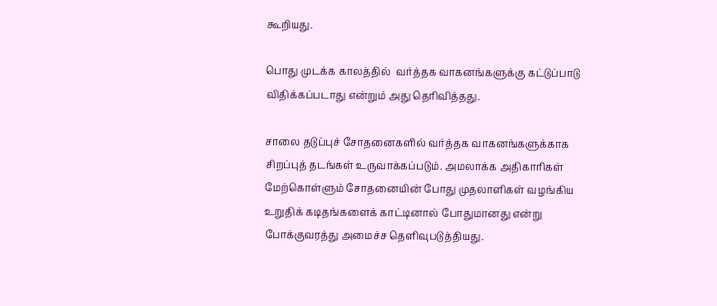கூறியது.

பொது முடக்க காலத்தில்  வர்த்தக வாகனங்களுக்கு கட்டுப்பாடு விதிக்கப்படாது என்றும் அது தெரிவித்தது.

சாலை தடுப்புச் சோதனைகளில் வர்த்தக வாகனங்களுக்காக சிறப்புத் தடங்கள் உருவாக்கப்படும். அமலாக்க அதிகாரிகள் மேற்கொள்ளும் சோதனையின் போது முதலாளிகள் வழங்கிய உறுதிக் கடிதங்களைக் காட்டினால் போதுமானது என்று போக்குவரத்து அமைச்ச தெளிவுபடுத்தியது.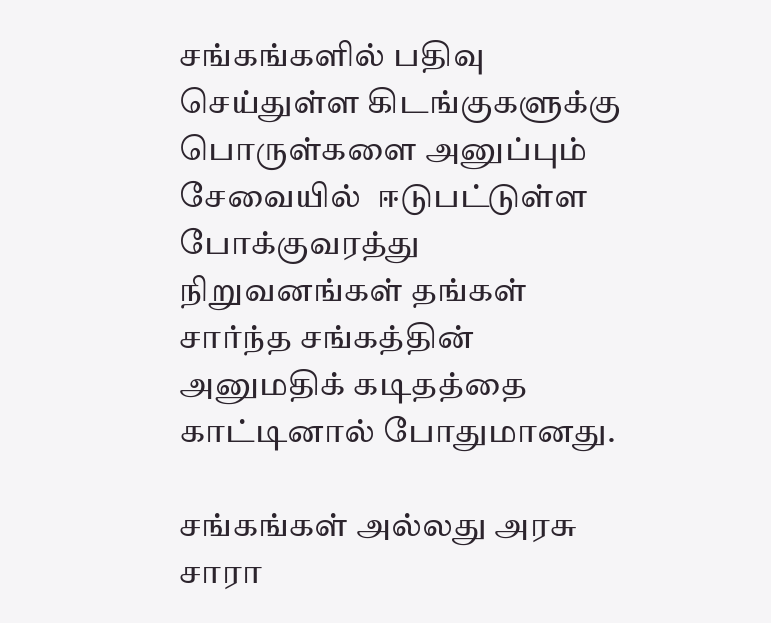சங்கங்களில் பதிவு செய்துள்ள கிடங்குகளுக்கு பொருள்களை அனுப்பும் சேவையில்  ஈடுபட்டுள்ள போக்குவரத்து நிறுவனங்கள் தங்கள் சார்ந்த சங்கத்தின் அனுமதிக் கடிதத்தை காட்டினால் போதுமானது.

சங்கங்கள் அல்லது அரசு சாரா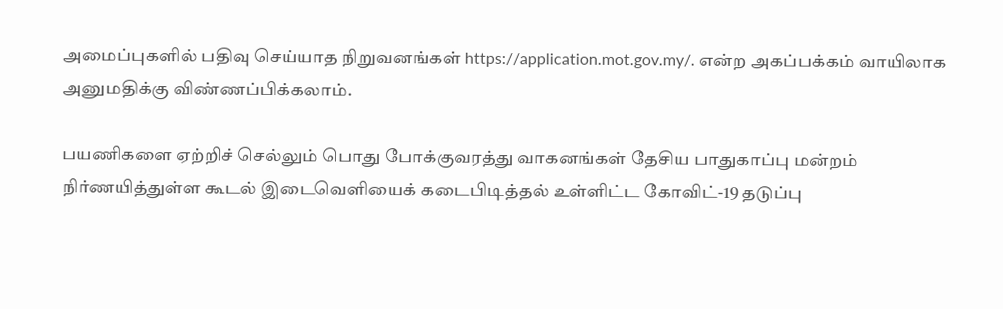அமைப்புகளில் பதிவு செய்யாத நிறுவனங்கள் https://application.mot.gov.my/. என்ற அகப்பக்கம் வாயிலாக அனுமதிக்கு விண்ணப்பிக்கலாம்.

பயணிகளை ஏற்றிச் செல்லும் பொது போக்குவரத்து வாகனங்கள் தேசிய பாதுகாப்பு மன்றம் நிர்ணயித்துள்ள கூடல் இடைவெளியைக் கடைபிடித்தல் உள்ளிட்ட கோவிட்-19 தடுப்பு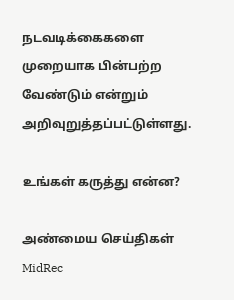நடவடிக்கைகளை முறையாக பின்பற்ற வேண்டும் என்றும் அறிவுறுத்தப்பட்டுள்ளது.

உங்கள் கருத்து என்ன?

அண்மைய செய்திகள்
MidRec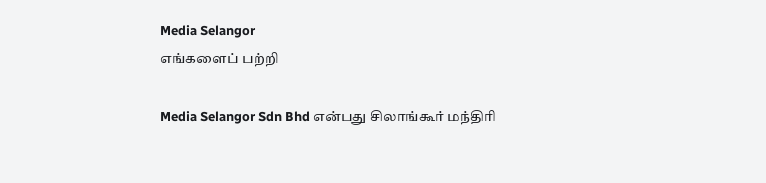Media Selangor
எங்களைப் பற்றி

Media Selangor Sdn Bhd என்பது சிலாங்கூர் மந்திரி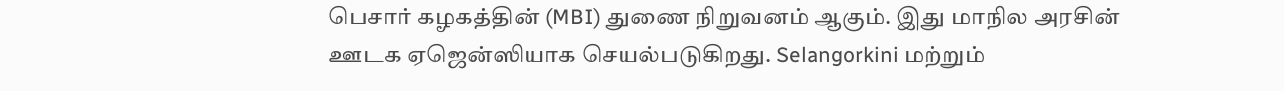பெசார் கழகத்தின் (MBI) துணை நிறுவனம் ஆகும். இது மாநில அரசின் ஊடக ஏஜென்ஸியாக செயல்படுகிறது. Selangorkini மற்றும்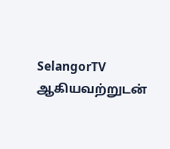SelangorTV ஆகியவற்றுடன்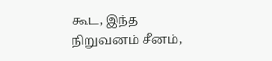கூட, இந்த நிறுவனம் சீனம்,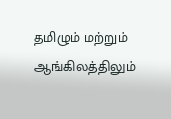தமிழும் மற்றும் ஆங்கிலத்திலும்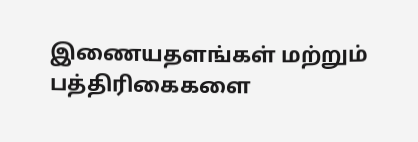இணையதளங்கள் மற்றும் பத்திரிகைகளை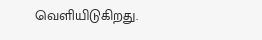வெளியிடுகிறது.